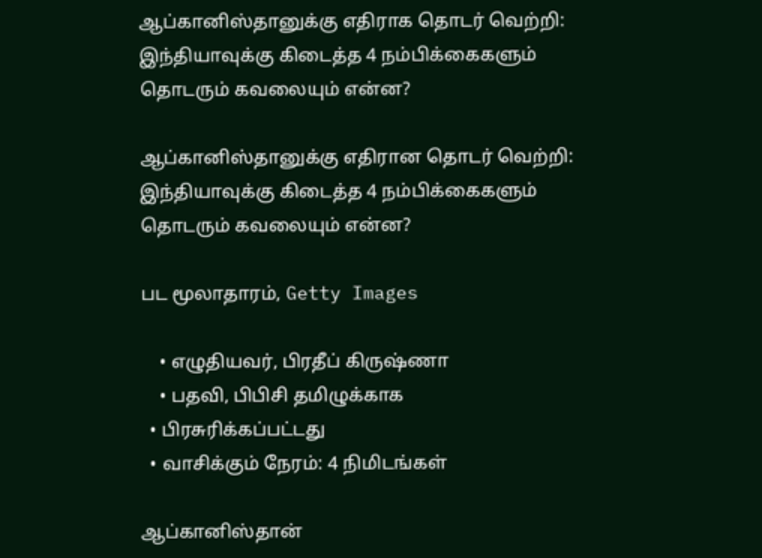ஆப்கானிஸ்தானுக்கு எதிராக தொடர் வெற்றி: இந்தியாவுக்கு கிடைத்த 4 நம்பிக்கைகளும் தொடரும் கவலையும் என்ன?

ஆப்கானிஸ்தானுக்கு எதிரான தொடர் வெற்றி: இந்தியாவுக்கு கிடைத்த 4 நம்பிக்கைகளும் தொடரும் கவலையும் என்ன?

பட மூலாதாரம், Getty Images

    • எழுதியவர், பிரதீப் கிருஷ்ணா
    • பதவி, பிபிசி தமிழுக்காக
  • பிரசுரிக்கப்பட்டது
  • வாசிக்கும் நேரம்: 4 நிமிடங்கள்

ஆப்கானிஸ்தான்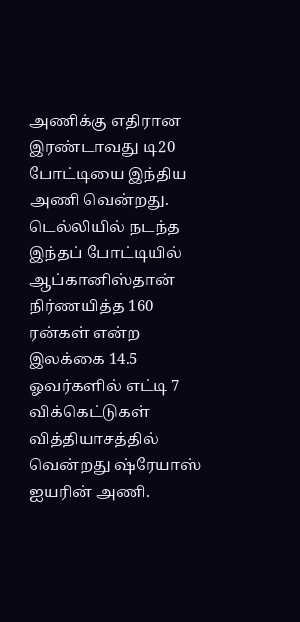அணிக்கு எதிரான இரண்டாவது டி20 போட்டியை இந்திய அணி வென்றது. டெல்லியில் நடந்த இந்தப் போட்டியில் ஆப்கானிஸ்தான் நிர்ணயித்த 160 ரன்கள் என்ற இலக்கை 14.5 ஓவர்களில் எட்டி 7 விக்கெட்டுகள் வித்தியாசத்தில் வென்றது ஷ்ரேயாஸ் ஐயரின் அணி.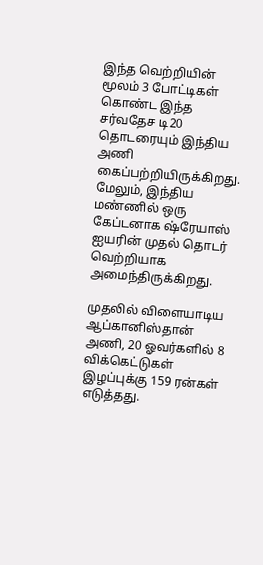இந்த வெற்றியின் மூலம் 3 போட்டிகள் கொண்ட இந்த சர்வதேச டி20 தொடரையும் இந்திய அணி கைப்பற்றியிருக்கிறது. மேலும், இந்திய மண்ணில் ஒரு கேப்டனாக ஷ்ரேயாஸ் ஐயரின் முதல் தொடர் வெற்றியாக அமைந்திருக்கிறது.

முதலில் விளையாடிய ஆப்கானிஸ்தான் அணி, 20 ஓவர்களில் 8 விக்கெட்டுகள் இழப்புக்கு 159 ரன்கள் எடுத்தது.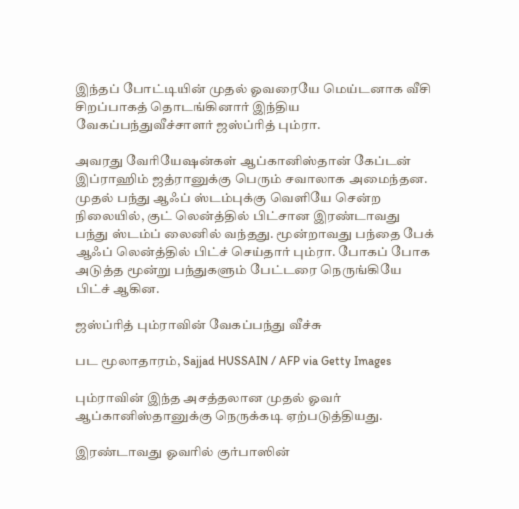இந்தப் போட்டியின் முதல் ஓவரையே மெய்டனாக வீசி சிறப்பாகத் தொடங்கினார் இந்திய வேகப்பந்துவீச்சாளர் ஜஸ்ப்ரித் பும்ரா.

அவரது வேரியேஷன்கள் ஆப்கானிஸ்தான் கேப்டன் இப்ராஹிம் ஜத்ரானுக்கு பெரும் சவாலாக அமைந்தன. முதல் பந்து ஆஃப் ஸ்டம்புக்கு வெளியே சென்ற நிலையில், குட் லென்த்தில் பிட்சான இரண்டாவது பந்து ஸ்டம்ப் லைனில் வந்தது. மூன்றாவது பந்தை பேக் ஆஃப் லென்த்தில் பிட்ச் செய்தார் பும்ரா. போகப் போக அடுத்த மூன்று பந்துகளும் பேட்டரை நெருங்கியே பிட்ச் ஆகின.

ஜஸ்ப்ரித் பும்ராவின் வேகப்பந்து வீச்சு

பட மூலாதாரம், Sajjad HUSSAIN / AFP via Getty Images

பும்ராவின் இந்த அசத்தலான முதல் ஓவர் ஆப்கானிஸ்தானுக்கு நெருக்கடி ஏற்படுத்தியது.

இரண்டாவது ஓவரில் குர்பாஸின்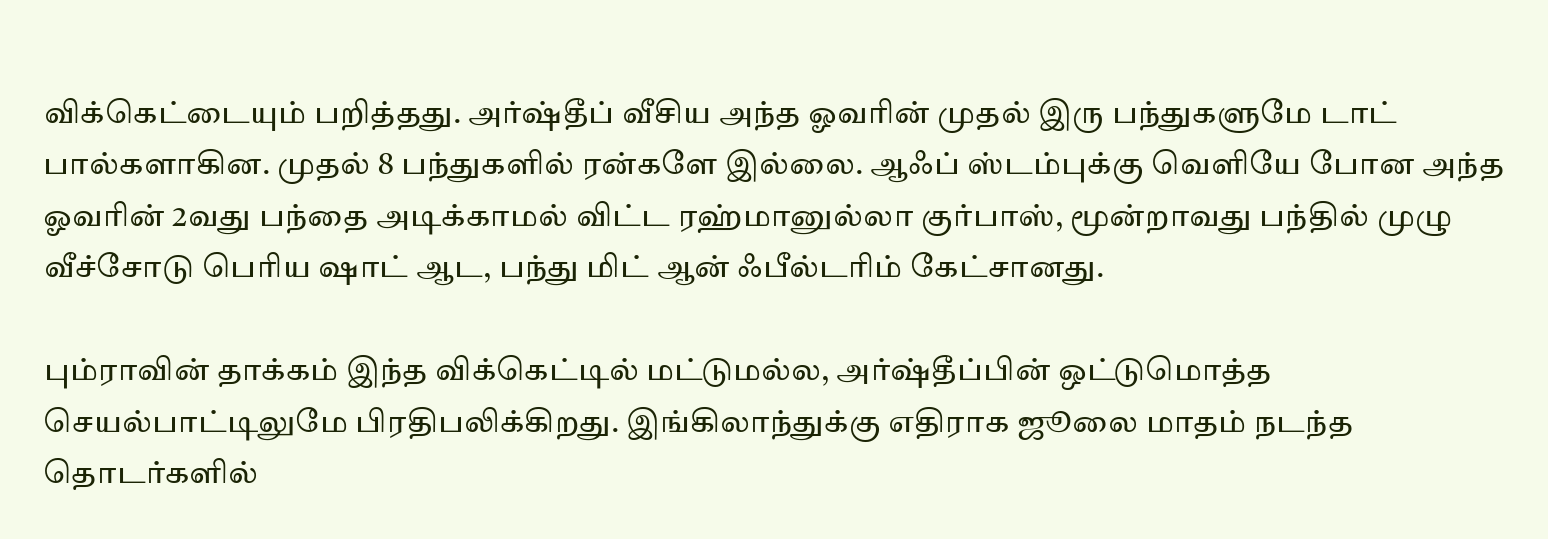விக்கெட்டையும் பறித்தது. அர்ஷ்தீப் வீசிய அந்த ஓவரின் முதல் இரு பந்துகளுமே டாட் பால்களாகின. முதல் 8 பந்துகளில் ரன்களே இல்லை. ஆஃப் ஸ்டம்புக்கு வெளியே போன அந்த ஓவரின் 2வது பந்தை அடிக்காமல் விட்ட ரஹ்மானுல்லா குர்பாஸ், மூன்றாவது பந்தில் முழு வீச்சோடு பெரிய ஷாட் ஆட, பந்து மிட் ஆன் ஃபீல்டரிம் கேட்சானது.

பும்ராவின் தாக்கம் இந்த விக்கெட்டில் மட்டுமல்ல, அர்ஷ்தீப்பின் ஒட்டுமொத்த செயல்பாட்டிலுமே பிரதிபலிக்கிறது. இங்கிலாந்துக்கு எதிராக ஜூலை மாதம் நடந்த தொடர்களில்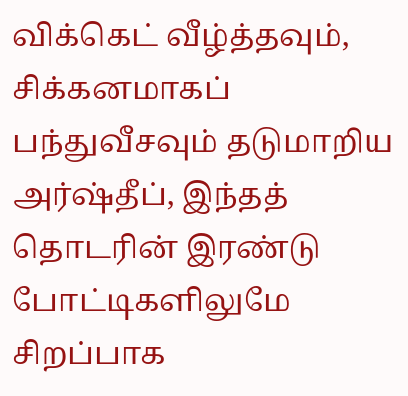விக்கெட் வீழ்த்தவும், சிக்கனமாகப் பந்துவீசவும் தடுமாறிய அர்ஷ்தீப், இந்தத் தொடரின் இரண்டு போட்டிகளிலுமே சிறப்பாக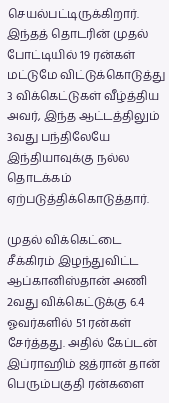செயல்பட்டிருக்கிறார். இந்தத் தொடரின் முதல் போட்டியில் 19 ரன்கள் மட்டுமே விட்டுக்கொடுத்து 3 விக்கெட்டுகள் வீழ்த்திய அவர், இந்த ஆட்டத்திலும் 3வது பந்திலேயே இந்தியாவுக்கு நல்ல தொடக்கம் ஏற்படுத்திக்கொடுத்தார்.

முதல் விக்கெட்டை சீக்கிரம் இழந்துவிட்ட ஆப்கானிஸ்தான் அணி 2வது விக்கெட்டுக்கு 6.4 ஓவர்களில் 51 ரன்கள் சேர்த்தது. அதில் கேப்டன் இப்ராஹிம் ஜத்ரான் தான் பெரும்பகுதி ரன்களை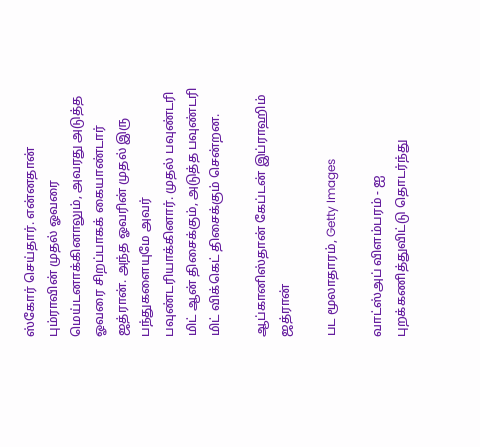ஸ்கோர் செய்தார். என்னதான் பும்ராவின் முதல் ஓவரை மெய்டனாக்கினாலும், அவரது அடுத்த ஓவரை சிறப்பாகக் கையாண்டார் ஜத்ரான். அந்த ஓவரின் முதல் இரு பந்துகளையுமே அவர் பவுண்டரியாக்கினார். முதல் பவுண்டரி மிட் ஆன் திசைக்கும், அடுத்த பவுண்டரி மிட் விக்கெட் திசைக்கும் சென்றன.

ஆப்கானிஸ்தான் கேப்டன் இப்ராஹிம் ஜத்ரான்

பட மூலாதாரம், Getty Images

வாட்ஸ்அப் விளம்பரம் - ஐ புறக்கணித்துவிட்டு தொடர்ந்து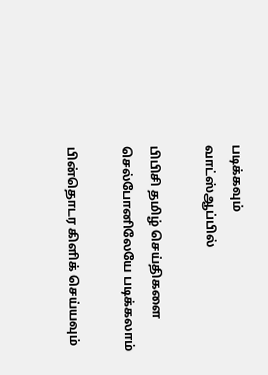படிக்கவும்
வாட்ஸ்ஆப்பில்

பிபிசி தமிழ் செய்திகளை செல்போனிலேயே படிக்கலாம்

பின்தொடர கிளிக் செய்யவும்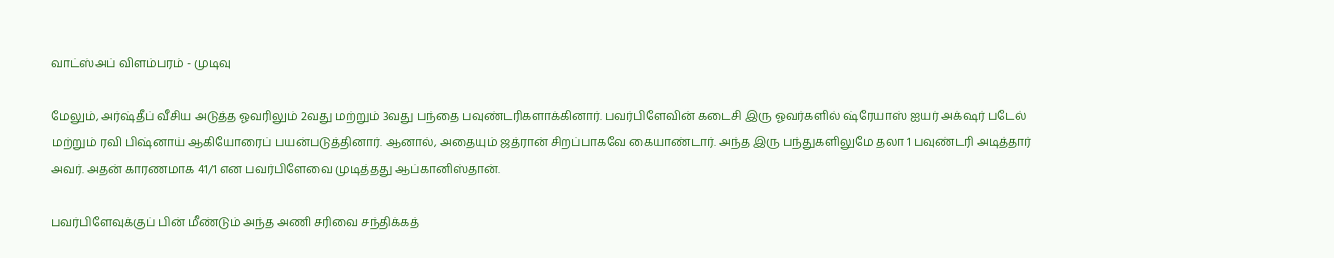வாட்ஸ்அப் விளம்பரம் - முடிவு

மேலும், அர்ஷ்தீப் வீசிய அடுத்த ஓவரிலும் 2வது மற்றும் 3வது பந்தை பவுண்டரிகளாக்கினார். பவர்பிளேவின் கடைசி இரு ஓவர்களில் ஷ்ரேயாஸ் ஐயர் அக்‌ஷர் படேல் மற்றும் ரவி பிஷ்னாய் ஆகியோரைப் பயன்படுத்தினார். ஆனால், அதையும் ஜத்ரான் சிறப்பாகவே கையாண்டார். அந்த இரு பந்துகளிலுமே தலா 1 பவுண்டரி அடித்தார் அவர். அதன் காரணமாக 41/1 என பவர்பிளேவை முடித்தது ஆப்கானிஸ்தான்.

பவர்பிளேவுக்குப் பின் மீண்டும் அந்த அணி சரிவை சந்திக்கத்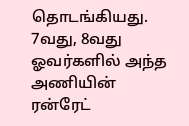தொடங்கியது. 7வது, 8வது ஓவர்களில் அந்த அணியின் ரன்ரேட்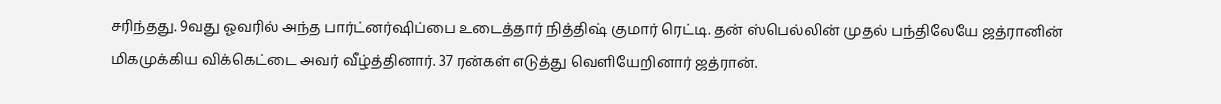சரிந்தது. 9வது ஓவரில் அந்த பார்ட்னர்ஷிப்பை உடைத்தார் நித்திஷ் குமார் ரெட்டி. தன் ஸ்பெல்லின் முதல் பந்திலேயே ஜத்ரானின் மிகமுக்கிய விக்கெட்டை அவர் வீழ்த்தினார். 37 ரன்கள் எடுத்து வெளியேறினார் ஜத்ரான்.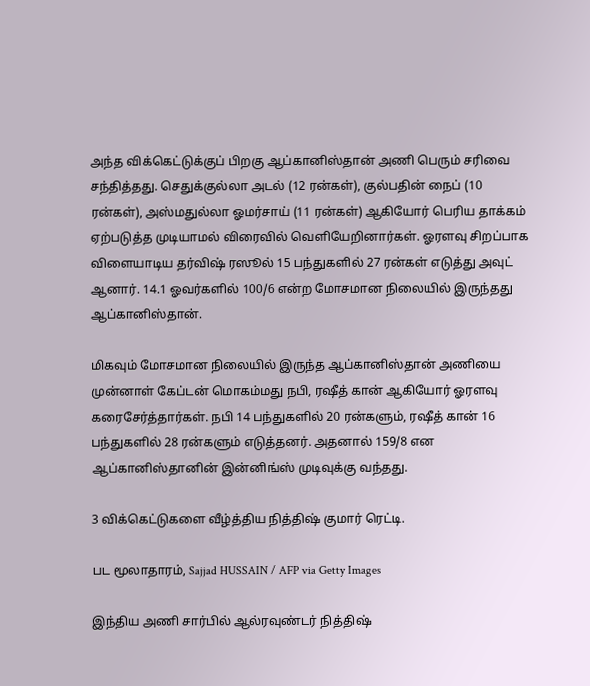அந்த விக்கெட்டுக்குப் பிறகு ஆப்கானிஸ்தான் அணி பெரும் சரிவை சந்தித்தது. செதுக்குல்லா அடல் (12 ரன்கள்), குல்பதின் நைப் (10 ரன்கள்), அஸ்மதுல்லா ஓமர்சாய் (11 ரன்கள்) ஆகியோர் பெரிய தாக்கம் ஏற்படுத்த முடியாமல் விரைவில் வெளியேறினார்கள். ஓரளவு சிறப்பாக விளையாடிய தர்விஷ் ரஸூல் 15 பந்துகளில் 27 ரன்கள் எடுத்து அவுட் ஆனார். 14.1 ஓவர்களில் 100/6 என்ற மோசமான நிலையில் இருந்தது ஆப்கானிஸ்தான்.

மிகவும் மோசமான நிலையில் இருந்த ஆப்கானிஸ்தான் அணியை முன்னாள் கேப்டன் மொகம்மது நபி, ரஷீத் கான் ஆகியோர் ஓரளவு கரைசேர்த்தார்கள். நபி 14 பந்துகளில் 20 ரன்களும், ரஷீத் கான் 16 பந்துகளில் 28 ரன்களும் எடுத்தனர். அதனால் 159/8 என ஆப்கானிஸ்தானின் இன்னிங்ஸ் முடிவுக்கு வந்தது.

3 விக்கெட்டுகளை வீழ்த்திய நித்திஷ் குமார் ரெட்டி.

பட மூலாதாரம், Sajjad HUSSAIN / AFP via Getty Images

இந்திய அணி சார்பில் ஆல்ரவுண்டர் நித்திஷ்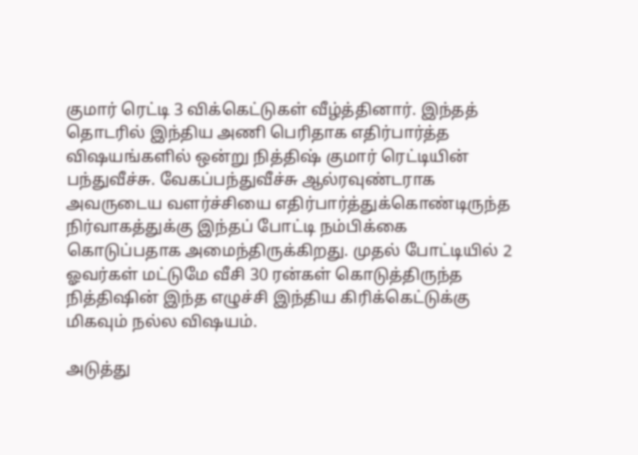குமார் ரெட்டி 3 விக்கெட்டுகள் வீழ்த்தினார். இந்தத் தொடரில் இந்திய அணி பெரிதாக எதிர்பார்த்த விஷயங்களில் ஒன்று நித்திஷ் குமார் ரெட்டியின் பந்துவீச்சு. வேகப்பந்துவீச்சு ஆல்ரவுண்டராக அவருடைய வளர்ச்சியை எதிர்பார்த்துக்கொண்டிருந்த நிர்வாகத்துக்கு இந்தப் போட்டி நம்பிக்கை கொடுப்பதாக அமைந்திருக்கிறது. முதல் போட்டியில் 2 ஓவர்கள் மட்டுமே வீசி 30 ரன்கள் கொடுத்திருந்த நித்திஷின் இந்த எழுச்சி இந்திய கிரிக்கெட்டுக்கு மிகவும் நல்ல விஷயம்.

அடுத்து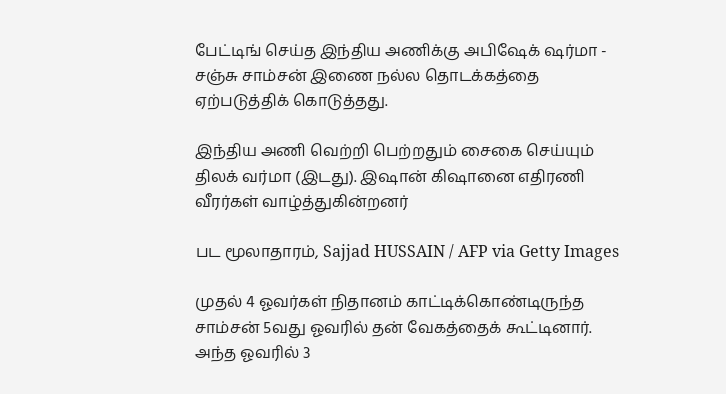பேட்டிங் செய்த இந்திய அணிக்கு அபிஷேக் ஷர்மா - சஞ்சு சாம்சன் இணை நல்ல தொடக்கத்தை ஏற்படுத்திக் கொடுத்தது.

இந்திய அணி வெற்றி பெற்றதும் சைகை செய்யும் திலக் வர்மா (இடது). இஷான் கிஷானை எதிரணி வீரர்கள் வாழ்த்துகின்றனர்

பட மூலாதாரம், Sajjad HUSSAIN / AFP via Getty Images

முதல் 4 ஓவர்கள் நிதானம் காட்டிக்கொண்டிருந்த சாம்சன் 5வது ஓவரில் தன் வேகத்தைக் கூட்டினார். அந்த ஓவரில் 3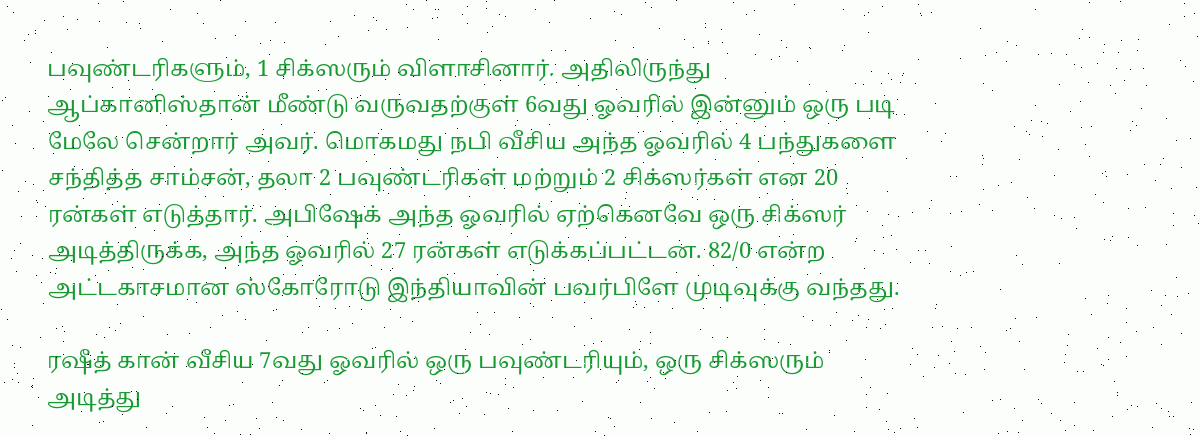பவுண்டரிகளும், 1 சிக்ஸரும் விளாசினார். அதிலிருந்து ஆப்கானிஸ்தான் மீண்டு வருவதற்குள் 6வது ஓவரில் இன்னும் ஒரு படி மேலே சென்றார் அவர். மொகமது நபி வீசிய அந்த ஓவரில் 4 பந்துகளை சந்தித்த சாம்சன், தலா 2 பவுண்டரிகள் மற்றும் 2 சிக்ஸர்கள் என 20 ரன்கள் எடுத்தார். அபிஷேக் அந்த ஓவரில் ஏற்கெனவே ஒரு சிக்ஸர் அடித்திருக்க, அந்த ஓவரில் 27 ரன்கள் எடுக்கப்பட்டன. 82/0 என்ற அட்டகாசமான ஸ்கோரோடு இந்தியாவின் பவர்பிளே முடிவுக்கு வந்தது.

ரஷீத் கான் வீசிய 7வது ஓவரில் ஒரு பவுண்டரியும், ஒரு சிக்ஸரும் அடித்து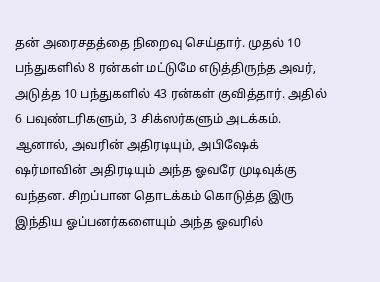தன் அரைசதத்தை நிறைவு செய்தார். முதல் 10 பந்துகளில் 8 ரன்கள் மட்டுமே எடுத்திருந்த அவர், அடுத்த 10 பந்துகளில் 43 ரன்கள் குவித்தார். அதில் 6 பவுண்டரிகளும், 3 சிக்ஸர்களும் அடக்கம். ஆனால், அவரின் அதிரடியும், அபிஷேக் ஷர்மாவின் அதிரடியும் அந்த ஓவரே முடிவுக்கு வந்தன. சிறப்பான தொடக்கம் கொடுத்த இரு இந்திய ஓப்பனர்களையும் அந்த ஓவரில்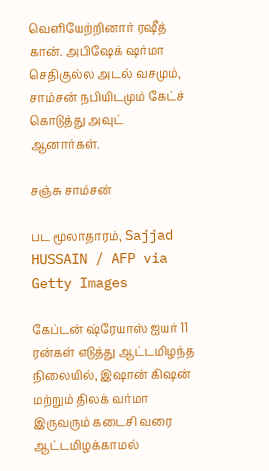வெளியேற்றினார் ரஷீத் கான். அபிஷேக் ஷர்மா செதிகுல்ல அடல் வசமும், சாம்சன் நபியிடமும் கேட்ச் கொடுத்து அவுட் ஆனார்கள்.

சஞ்சு சாம்சன்

பட மூலாதாரம், Sajjad HUSSAIN / AFP via Getty Images

கேப்டன் ஷ்ரேயாஸ் ஐயர் 11 ரன்கள் எடுத்து ஆட்டமிழந்த நிலையில், இஷான் கிஷன் மற்றும் திலக் வர்மா இருவரும் கடைசி வரை ஆட்டமிழக்காமல்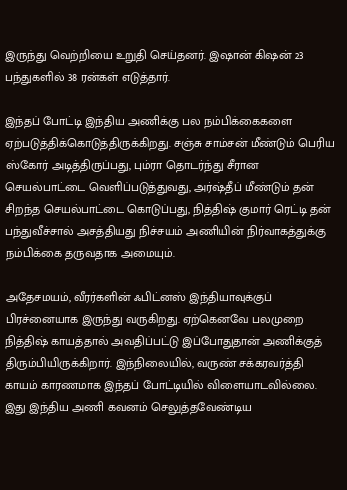இருந்து வெற்றியை உறுதி செய்தனர். இஷான் கிஷன் 23 பந்துகளில் 38 ரன்கள் எடுத்தார்.

இந்தப் போட்டி இந்திய அணிக்கு பல நம்பிக்கைகளை ஏற்படுத்திக்கொடுத்திருக்கிறது. சஞ்சு சாம்சன் மீண்டும் பெரிய ஸ்கோர் அடித்திருப்பது, பும்ரா தொடர்ந்து சீரான செயல்பாட்டை வெளிப்படுத்துவது, அர்ஷ்தீப் மீண்டும் தன் சிறந்த செயல்பாட்டை கொடுப்பது, நித்திஷ் குமார் ரெட்டி தன் பந்துவீச்சால் அசத்தியது நிச்சயம் அணியின் நிர்வாகத்துக்கு நம்பிக்கை தருவதாக அமையும்.

அதேசமயம், வீரர்களின் ஃபிட்னஸ் இந்தியாவுக்குப் பிரச்னையாக இருந்து வருகிறது. ஏற்கெனவே பலமுறை நித்திஷ் காயத்தால் அவதிப்பட்டு இப்போதுதான் அணிக்குத் திரும்பியிருக்கிறார். இந்நிலையில், வருண் சக்கரவர்த்தி காயம் காரணமாக இந்தப் போட்டியில் விளையாடவில்லை. இது இந்திய அணி கவனம் செலுத்தவேண்டிய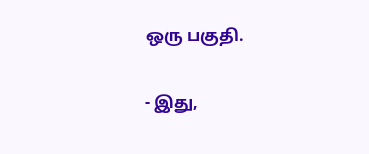ஒரு பகுதி.

- இது,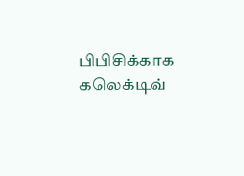பிபிசிக்காக கலெக்டிவ்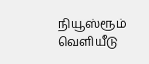நியூஸ்ரூம் வெளியீடு